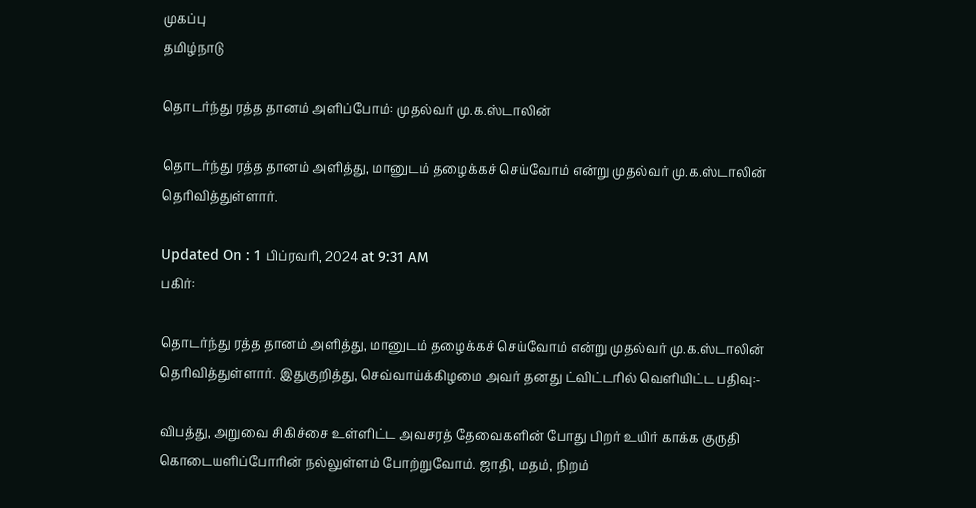முகப்பு
தமிழ்நாடு

தொடர்ந்து ரத்த தானம் அளிப்போம்: முதல்வர் மு.க.ஸ்டாலின்

தொடர்ந்து ரத்த தானம் அளித்து, மானுடம் தழைக்கச் செய்வோம் என்று முதல்வர் மு.க.ஸ்டாலின் தெரிவித்துள்ளார்.

Updated On : 1 பிப்ரவரி, 2024 at 9:31 AM
பகிர்:

தொடர்ந்து ரத்த தானம் அளித்து, மானுடம் தழைக்கச் செய்வோம் என்று முதல்வர் மு.க.ஸ்டாலின் தெரிவித்துள்ளார். இதுகுறித்து, செவ்வாய்க்கிழமை அவர் தனது ட்விட்டரில் வெளியிட்ட பதிவு:-

விபத்து, அறுவை சிகிச்சை உள்ளிட்ட அவசரத் தேவைகளின் போது பிறர் உயிர் காக்க குருதி கொடையளிப்போரின் நல்லுள்ளம் போற்றுவோம். ஜாதி, மதம், நிறம்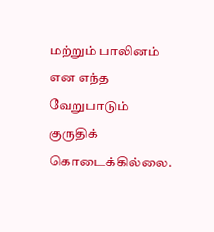மற்றும் பாலினம் என எந்த வேறுபாடும் குருதிக் கொடைக்கில்லை.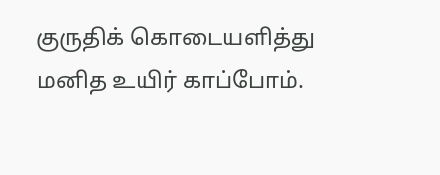குருதிக் கொடையளித்து மனித உயிர் காப்போம்.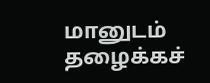மானுடம் தழைக்கச்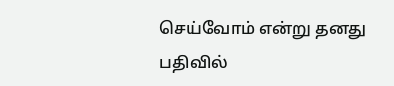செய்வோம் என்று தனது பதிவில்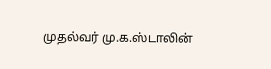முதல்வர் மு.க.ஸ்டாலின்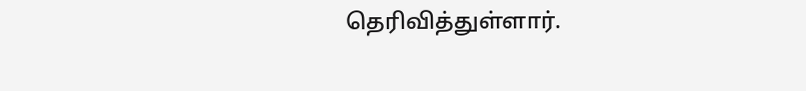தெரிவித்துள்ளார்.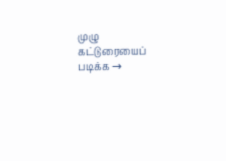முழு கட்டுரையைப் படிக்க →